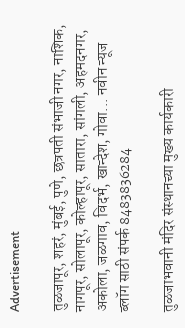Advertisement

तुळजापूर, शहरं, मुंबई, पुणे, छत्रपती संभाजी नगर, नाशिक, नागपूर, सोलापूर, कोल्हापूर, सातारा, सांगली, अहमदनगर, अकोला, जळगाव, विदर्भ, खान्देश, गोवा... नवीन न्यूज ब्लॉग साठी संपर्क 8483836284

तुळजाभवानी मंदिर संस्थानच्या मुख्य कार्यकारी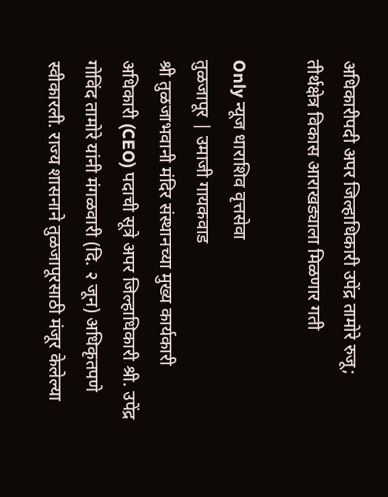अधिकारीपदी अपर जिल्हाधिकारी उपेंद्र तामोरे रुजू; तीर्थक्षेत्र विकास आराखड्याला मिळणार गती

Only न्यूज धाराशिव वृत्तसेवा
तुळजापूर | उमाजी गायकवाड
श्री तुळजाभवानी मंदिर संस्थानच्या मुख्य कार्यकारी अधिकारी (CEO) पदाची सूत्रे अपर जिल्हाधिकारी श्री. उपेंद्र गोविंद तामोरे यांनी मंगळवारी (दि. २ जून) अधिकृतपणे स्वीकारली. राज्य शासनाने तुळजापूरसाठी मंजूर केलेल्या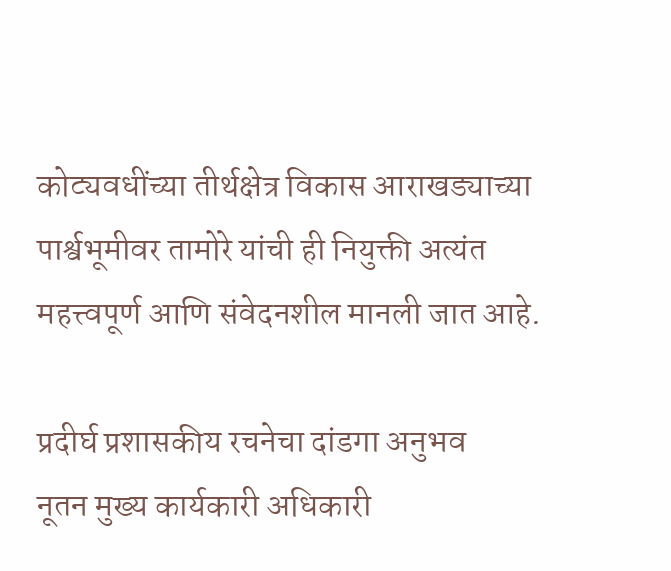कोट्यवधींच्या तीर्थक्षेत्र विकास आराखड्याच्या पार्श्वभूमीवर तामोरे यांची ही नियुक्ती अत्यंत महत्त्वपूर्ण आणि संवेदनशील मानली जात आहे.

प्रदीर्घ प्रशासकीय रचनेचा दांडगा अनुभव
नूतन मुख्य कार्यकारी अधिकारी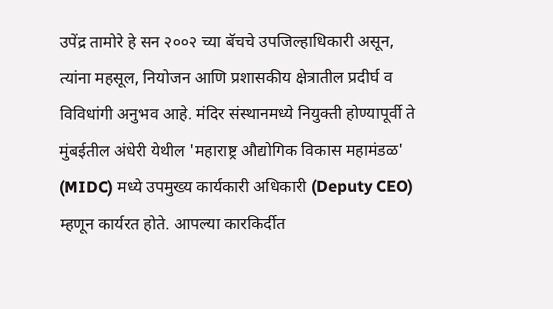उपेंद्र तामोरे हे सन २००२ च्या बॅचचे उपजिल्हाधिकारी असून, त्यांना महसूल, नियोजन आणि प्रशासकीय क्षेत्रातील प्रदीर्घ व विविधांगी अनुभव आहे. मंदिर संस्थानमध्ये नियुक्ती होण्यापूर्वी ते मुंबईतील अंधेरी येथील 'महाराष्ट्र औद्योगिक विकास महामंडळ' (MIDC) मध्ये उपमुख्य कार्यकारी अधिकारी (Deputy CEO) म्हणून कार्यरत होते. आपल्या कारकिर्दीत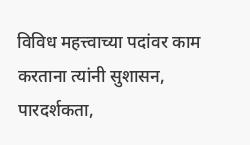विविध महत्त्वाच्या पदांवर काम करताना त्यांनी सुशासन, पारदर्शकता,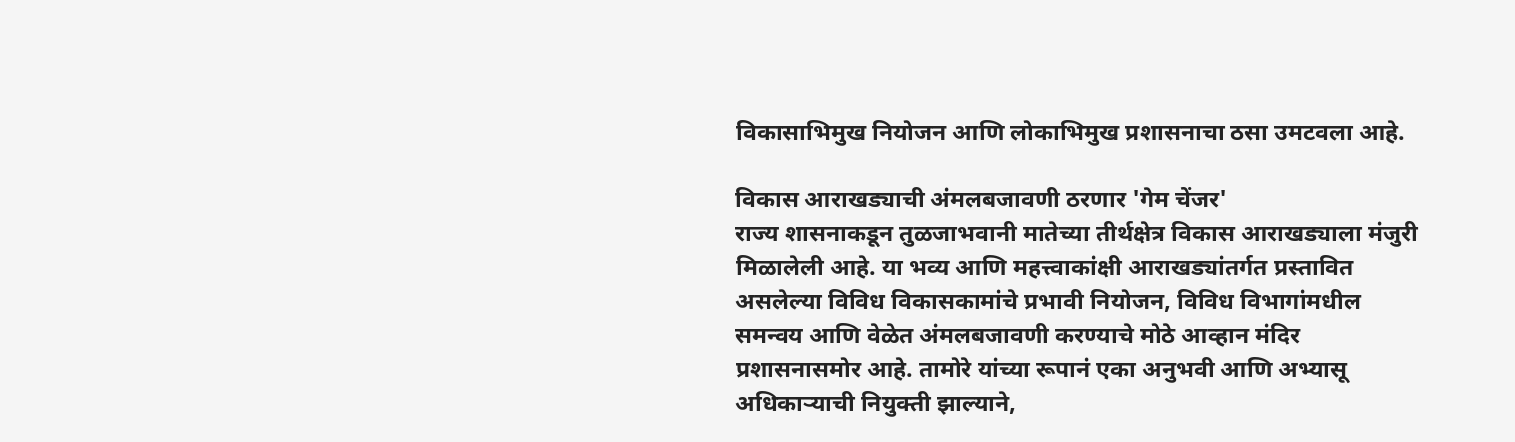विकासाभिमुख नियोजन आणि लोकाभिमुख प्रशासनाचा ठसा उमटवला आहे.

विकास आराखड्याची अंमलबजावणी ठरणार 'गेम चेंजर'
राज्य शासनाकडून तुळजाभवानी मातेच्या तीर्थक्षेत्र विकास आराखड्याला मंजुरी मिळालेली आहे. या भव्य आणि महत्त्वाकांक्षी आराखड्यांतर्गत प्रस्तावित असलेल्या विविध विकासकामांचे प्रभावी नियोजन, विविध विभागांमधील समन्वय आणि वेळेत अंमलबजावणी करण्याचे मोठे आव्हान मंदिर प्रशासनासमोर आहे. तामोरे यांच्या रूपानं एका अनुभवी आणि अभ्यासू अधिकाऱ्याची नियुक्ती झाल्याने,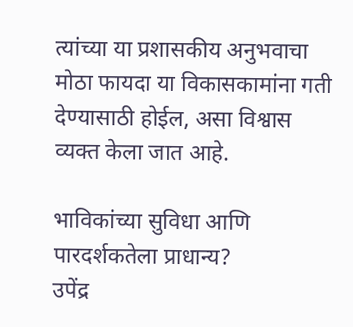त्यांच्या या प्रशासकीय अनुभवाचा मोठा फायदा या विकासकामांना गती देण्यासाठी होईल, असा विश्वास व्यक्त केला जात आहे.

भाविकांच्या सुविधा आणि पारदर्शकतेला प्राधान्य?
उपेंद्र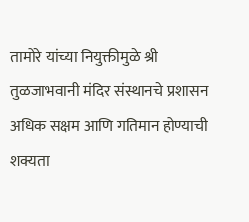तामोरे यांच्या नियुक्तीमुळे श्री तुळजाभवानी मंदिर संस्थानचे प्रशासन अधिक सक्षम आणि गतिमान होण्याची शक्यता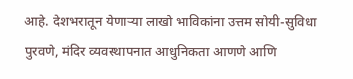आहे. देशभरातून येणाऱ्या लाखो भाविकांना उत्तम सोयी-सुविधा पुरवणे, मंदिर व्यवस्थापनात आधुनिकता आणणे आणि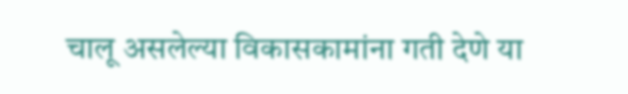चालू असलेल्या विकासकामांना गती देणे या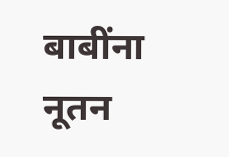बाबींना नूतन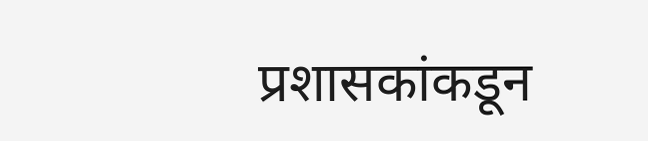प्रशासकांकडून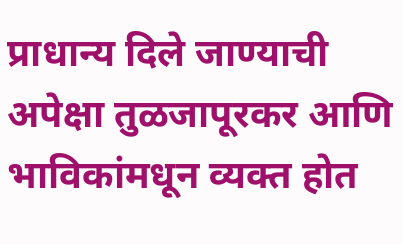प्राधान्य दिले जाण्याची अपेक्षा तुळजापूरकर आणि भाविकांमधून व्यक्त होत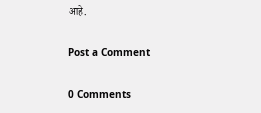आहे.

Post a Comment

0 Comments